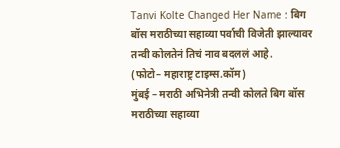Tanvi Kolte Changed Her Name : बिग बॉस मराठीच्या सहाव्या पर्वाची विजेती झाल्यावर तन्वी कोलतेनं तिचं नाव बदललं आहे.
(फोटो– महाराष्ट्र टाइम्स.कॉम)
मुंबई – मराठी अभिनेत्री तन्वी कोलते बिग बॉस मराठीच्या सहाव्या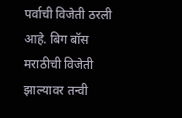पर्वाची विजेती ठरली आहे. बिग बॉस मराठीची विजेती झाल्यावर तन्वी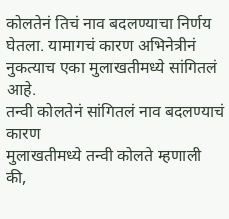कोलतेनं तिचं नाव बदलण्याचा निर्णय घेतला. यामागचं कारण अभिनेत्रीनं नुकत्याच एका मुलाखतीमध्ये सांगितलं आहे.
तन्वी कोलतेनं सांगितलं नाव बदलण्याचं कारण
मुलाखतीमध्ये तन्वी कोलते म्हणाली की,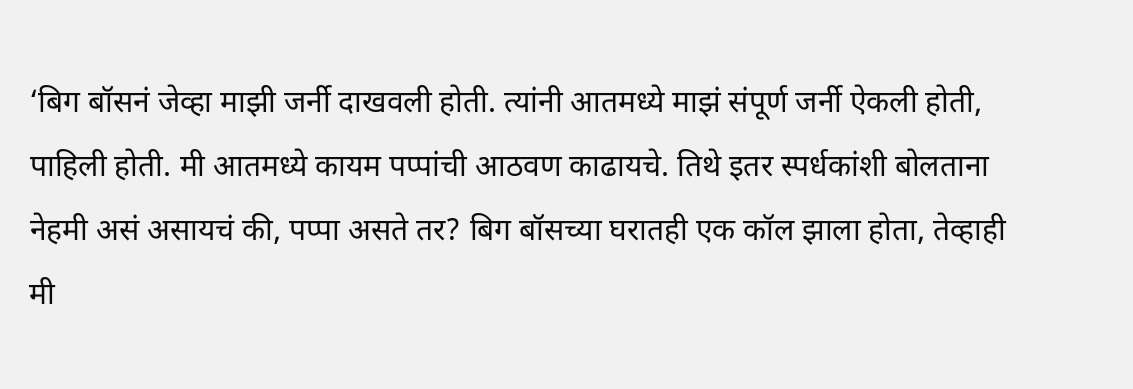‘बिग बॉसनं जेव्हा माझी जर्नी दाखवली होती. त्यांनी आतमध्ये माझं संपूर्ण जर्नी ऐकली होती, पाहिली होती. मी आतमध्ये कायम पप्पांची आठवण काढायचे. तिथे इतर स्पर्धकांशी बोलताना नेहमी असं असायचं की, पप्पा असते तर? बिग बॉसच्या घरातही एक कॉल झाला होता, तेव्हाही मी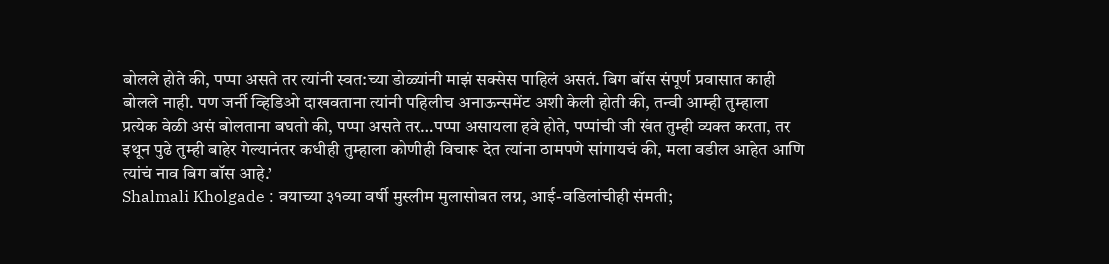बोलले होते की, पप्पा असते तर त्यांनी स्वत:च्या डोळ्यांनी माझं सक्सेस पाहिलं असतं. बिग बॉस संपूर्ण प्रवासात काही बोलले नाही. पण जर्नी व्हिडिओ दाखवताना त्यांनी पहिलीच अनाऊन्समेंट अशी केली होती की, तन्वी आम्ही तुम्हाला प्रत्येक वेळी असं बोलताना बघतो की, पप्पा असते तर…पप्पा असायला हवे होते, पप्पांची जी खंत तुम्ही व्यक्त करता, तर इथून पुढे तुम्ही बाहेर गेल्यानंतर कधीही तुम्हाला कोणीही विचारू देत त्यांना ठामपणे सांगायचं की, मला वडील आहेत आणि त्यांचं नाव बिग बॉस आहे.’
Shalmali Kholgade : वयाच्या ३१व्या वर्षी मुस्लीम मुलासोबत लग्न, आई-वडिलांचीही संमती;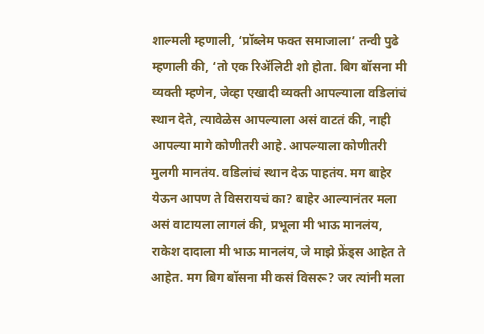शाल्मली म्हणाली, ‘प्रॉब्लेम फक्त समाजाला’ तन्वी पुढे म्हणाली की, ‘तो एक रिॲलिटी शो होता. बिग बॉसना मी व्यक्ती म्हणेन, जेव्हा एखादी व्यक्ती आपल्याला वडिलांचं स्थान देते, त्यावेळेस आपल्याला असं वाटतं की, नाही आपल्या मागे कोणीतरी आहे. आपल्याला कोणीतरी मुलगी मानतंय. वडिलांचं स्थान देऊ पाहतंय. मग बाहेर येऊन आपण ते विसरायचं का? बाहेर आल्यानंतर मला असं वाटायला लागलं की, प्रभूला मी भाऊ मानलंय, राकेश दादाला मी भाऊ मानलंय, जे माझे फ्रेंड्स आहेत ते आहेत. मग बिग बॉसना मी कसं विसरू? जर त्यांनी मला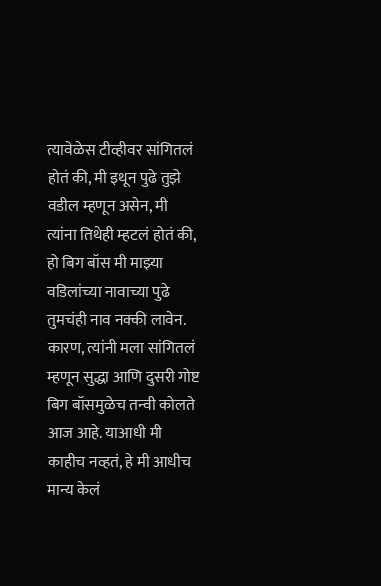त्यावेळेस टीव्हीवर सांगितलं होतं की, मी इथून पुढे तुझे वडील म्हणून असेन, मी त्यांना तिथेही म्हटलं होतं की, हो बिग बॉस मी माझ्या वडिलांच्या नावाच्या पुढे तुमचंही नाव नक्की लावेन. कारण, त्यांनी मला सांगितलं म्हणून सुद्धा आणि दुसरी गोष्ट बिग बॉसमुळेच तन्वी कोलते आज आहे. याआधी मी काहीच नव्हतं, हे मी आधीच मान्य केलं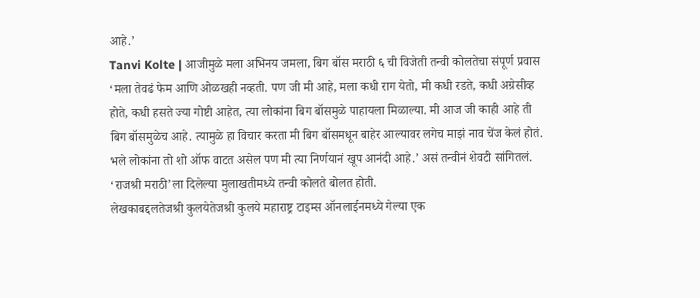आहे.’
Tanvi Kolte | आजीमुळे मला अभिनय जमला, बिग बॉस मराठी ६ ची विजेती तन्वी कोलतेचा संपूर्ण प्रवास
‘मला तेवढं फेम आणि ओळखही नव्हती. पण जी मी आहे, मला कधी राग येतो, मी कधी रडते, कधी अग्रेसीव्ह होते, कधी हसते ज्या गोष्टी आहेत, त्या लोकांना बिग बॉसमुळे पाहायला मिळाल्या. मी आज जी काही आहे ती बिग बॉसमुळेच आहे. त्यामुळे हा विचार करता मी बिग बॉसमधून बाहेर आल्यावर लगेच माझं नाव चेंज केलं होतं. भले लोकांना तो शो ऑफ वाटत असेल पण मी त्या निर्णयानं खूप आनंदी आहे.’ असं तन्वीनं शेवटी सांगितलं. ‘राजश्री मराठी’ला दिलेल्या मुलाखतीमध्ये तन्वी कोलते बोलत होती.
लेखकाबद्दलतेजश्री कुलयेतेजश्री कुलये महाराष्ट्र टाइम्स ऑनलाईनमध्ये गेल्या एक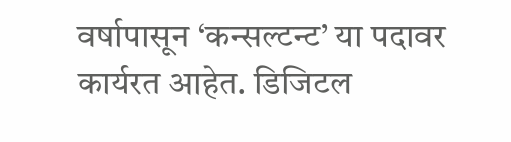वर्षापासून ‘कन्सल्टन्ट’ या पदावर कार्यरत आहेत. डिजिटल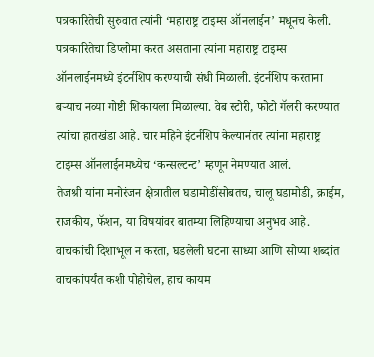पत्रकारितेची सुरुवात त्यांनी ‘महाराष्ट्र टाइम्स ऑनलाईन’ मधूनच केली. पत्रकारितेचा डिप्लोमा करत असताना त्यांना महाराष्ट्र टाइम्स ऑनलाईनमध्ये इंटर्नशिप करण्याची संधी मिळाली. इंटर्नशिप करताना बऱ्याच नव्या गोष्टी शिकायला मिळाल्या. वेब स्टोरी, फोटो गॅलरी करण्यात त्यांचा हातखंडा आहे. चार महिने इंटर्नशिप केल्यानंतर त्यांना महाराष्ट्र टाइम्स ऑनलाईनमध्येच ‘कन्सल्टन्ट’ म्हणून नेमण्यात आलं.
तेजश्री यांना मनोरंजन क्षेत्रातील घडामोडींसोबतच, चालू घडामोडी, क्राईम, राजकीय, फॅशन, या विषयांवर बातम्या लिहिण्याचा अनुभव आहे. वाचकांची दिशाभूल न करता, घडलेली घटना साध्या आणि सोप्या शब्दांत वाचकांपर्यंत कशी पोहोचेल, हाच कायम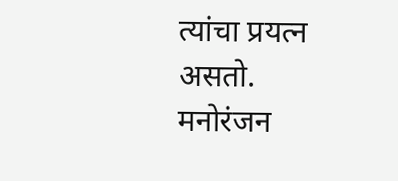त्यांचा प्रयत्न असतो. मनोरंजन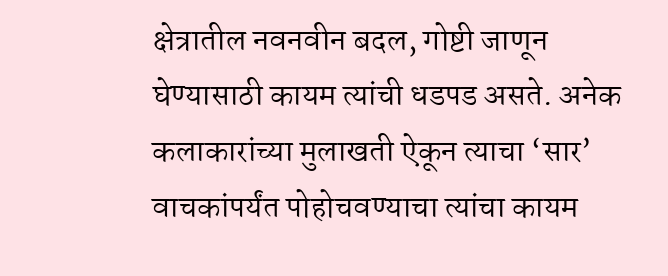क्षेत्रातील नवनवीन बदल, गोष्टी जाणून घेण्यासाठी कायम त्यांची धडपड असते. अनेक कलाकारांच्या मुलाखती ऐकून त्याचा ‘सार’ वाचकांपर्यंत पोहोचवण्याचा त्यांचा कायम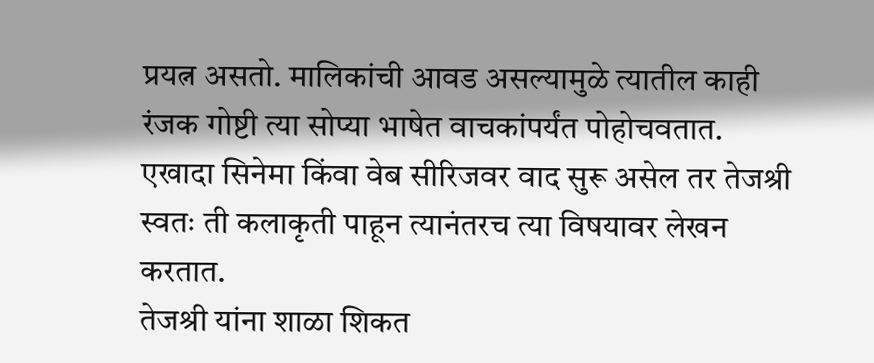प्रयत्न असतो. मालिकांची आवड असल्यामुळे त्यातील काही रंजक गोष्टी त्या सोप्या भाषेत वाचकांपर्यंत पोहोचवतात. एखादा सिनेमा किंवा वेब सीरिजवर वाद सुरू असेल तर तेजश्री स्वतः ती कलाकृती पाहून त्यानंतरच त्या विषयावर लेखन करतात.
तेजश्री यांना शाळा शिकत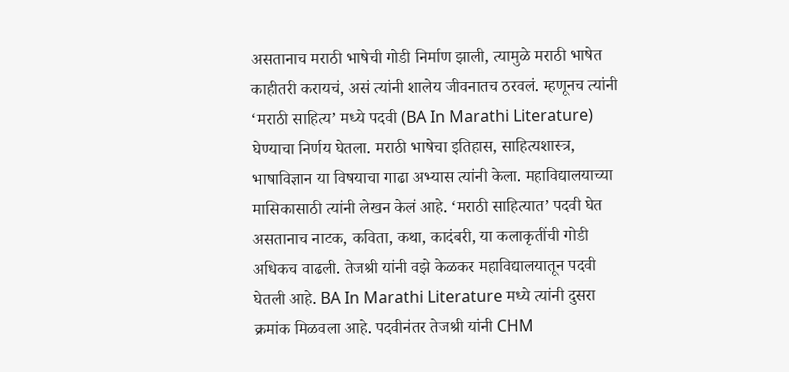असतानाच मराठी भाषेची गोडी निर्माण झाली, त्यामुळे मराठी भाषेत काहीतरी करायचं, असं त्यांनी शालेय जीवनातच ठरवलं. म्हणूनच त्यांनी ‘मराठी साहित्य’ मध्ये पदवी (BA In Marathi Literature) घेण्याचा निर्णय घेतला. मराठी भाषेचा इतिहास, साहित्यशास्त्र, भाषाविज्ञान या विषयाचा गाढा अभ्यास त्यांनी केला. महाविद्यालयाच्या मासिकासाठी त्यांनी लेखन केलं आहे. ‘मराठी साहित्यात’ पदवी घेत असतानाच नाटक, कविता, कथा, कादंबरी, या कलाकृतींची गोडी अधिकच वाढली. तेजश्री यांनी वझे केळकर महाविद्यालयातून पदवी घेतली आहे. BA In Marathi Literature मध्ये त्यांनी दुसरा क्रमांक मिळवला आहे. पदवीनंतर तेजश्री यांनी CHM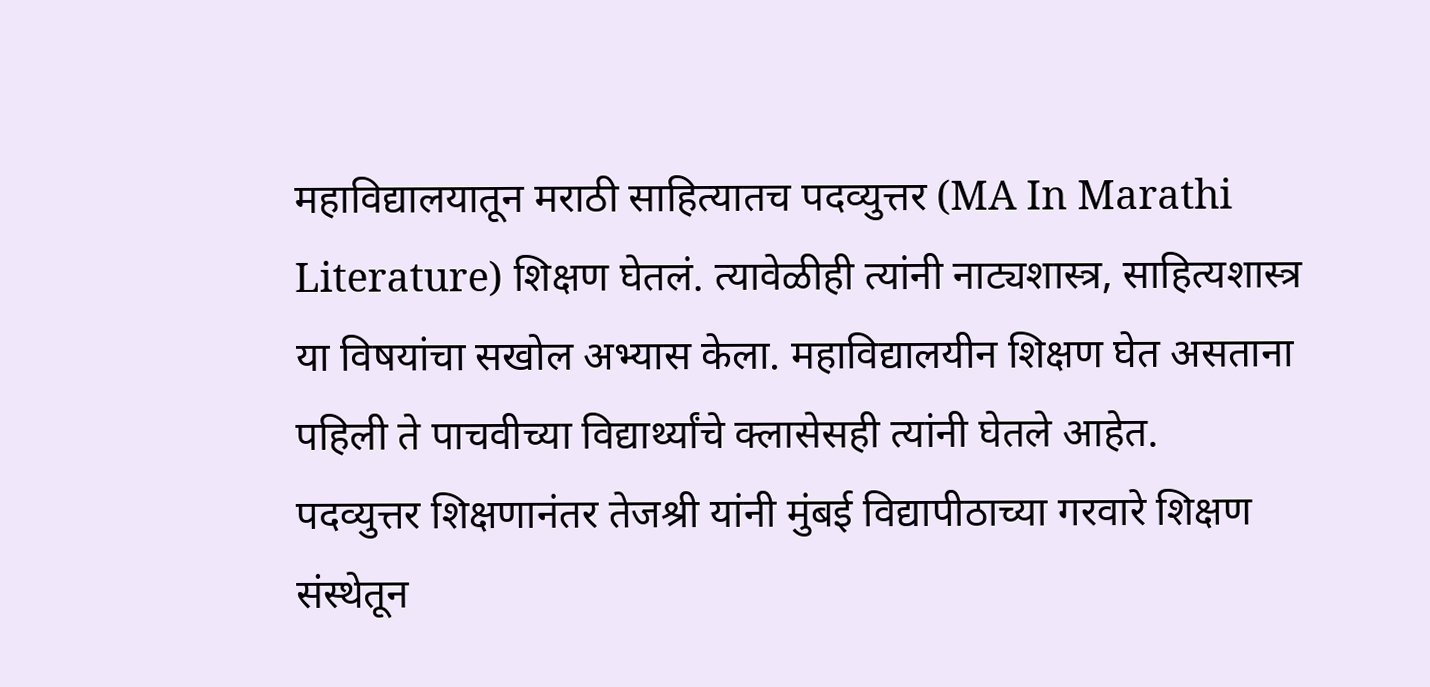महाविद्यालयातून मराठी साहित्यातच पदव्युत्तर (MA In Marathi Literature) शिक्षण घेतलं. त्यावेळीही त्यांनी नाट्यशास्त्र, साहित्यशास्त्र या विषयांचा सखोल अभ्यास केला. महाविद्यालयीन शिक्षण घेत असताना पहिली ते पाचवीच्या विद्यार्थ्यांचे क्लासेसही त्यांनी घेतले आहेत.
पदव्युत्तर शिक्षणानंतर तेजश्री यांनी मुंबई विद्यापीठाच्या गरवारे शिक्षण संस्थेतून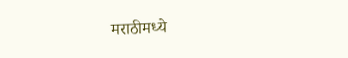मराठीमध्ये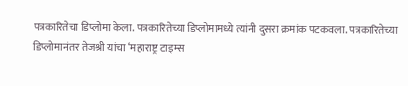पत्रकारितेचा डिप्लोमा केला. पत्रकारितेच्या डिप्लोमामध्ये त्यांनी दुसरा क्रमांक पटकवला. पत्रकारितेच्या डिप्लोमानंतर तेजश्री यांचा ‘महाराष्ट्र टाइम्स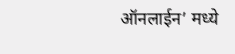ऑनलाईन’ मध्ये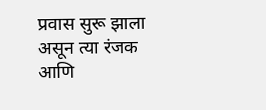प्रवास सुरू झाला असून त्या रंजक आणि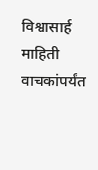विश्वासार्ह माहिती वाचकांपर्यंत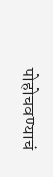पोहोचवण्याचं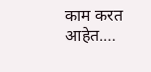काम करत आहेत.…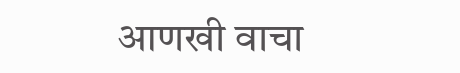आणखी वाचा